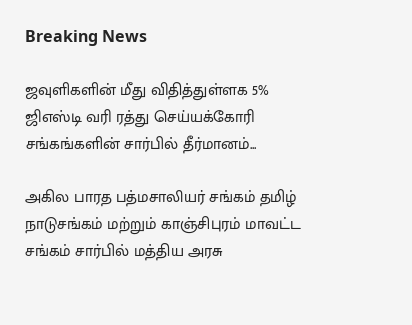Breaking News

ஜவுளிகளின் மீது விதித்துள்ளக 5% ஜிஎஸ்டி வரி ரத்து செய்யக்கோரி சங்கங்களின் சார்பில் தீர்மானம்...

அகில பாரத பத்மசாலியர் சங்கம் தமிழ் நாடுசங்கம் மற்றும் காஞ்சிபுரம் மாவட்ட சங்கம் சார்பில் மத்திய அரசு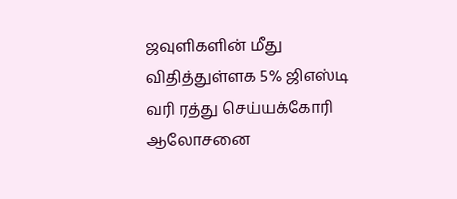ஜவுளிகளின் மீது விதித்துள்ளக 5% ஜிஎஸ்டி வரி ரத்து செய்யக்கோரி ஆலோசனை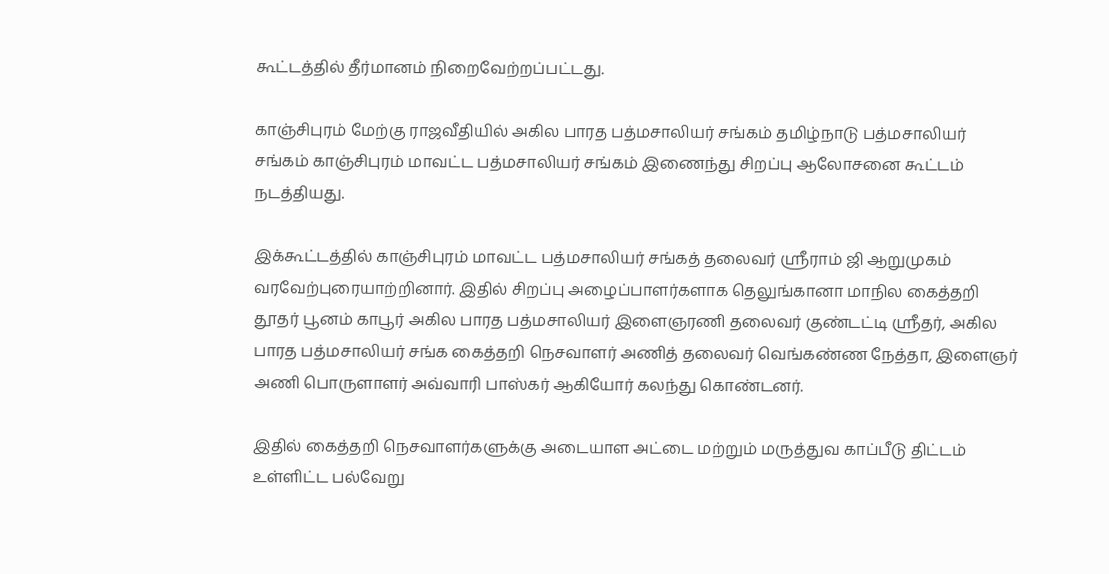கூட்டத்தில் தீர்மானம் நிறைவேற்றப்பட்டது.

காஞ்சிபுரம் மேற்கு ராஜவீதியில் அகில பாரத பத்மசாலியர் சங்கம் தமிழ்நாடு பத்மசாலியர் சங்கம் காஞ்சிபுரம் மாவட்ட பத்மசாலியர் சங்கம் இணைந்து சிறப்பு ஆலோசனை கூட்டம் நடத்தியது.

இக்கூட்டத்தில் காஞ்சிபுரம் மாவட்ட பத்மசாலியர் சங்கத் தலைவர் ஸ்ரீராம் ஜி ஆறுமுகம் வரவேற்புரையாற்றினார். இதில் சிறப்பு அழைப்பாளர்களாக தெலுங்கானா மாநில கைத்தறி தூதர் பூனம் காபூர் அகில பாரத பத்மசாலியர் இளைஞரணி தலைவர் குண்டட்டி ஸ்ரீதர், அகில பாரத பத்மசாலியர் சங்க கைத்தறி நெசவாளர் அணித் தலைவர் வெங்கண்ண நேத்தா, இளைஞர் அணி பொருளாளர் அவ்வாரி பாஸ்கர் ஆகியோர் கலந்து கொண்டனர்.

இதில் கைத்தறி நெசவாளர்களுக்கு அடையாள அட்டை மற்றும் மருத்துவ காப்பீடு திட்டம் உள்ளிட்ட பல்வேறு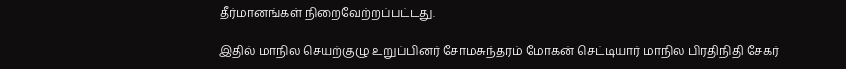தீர்மானங்கள் நிறைவேற்றப்பட்டது.

இதில் மாநில செயற்குழு உறுப்பினர் சோமசுந்தரம் மோகன் செட்டியார் மாநில பிரதிநிதி சேகர்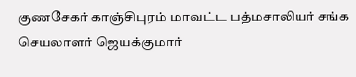குணசேகர் காஞ்சிபுரம் மாவட்ட பத்மசாலியர் சங்க செயலாளர் ஜெயக்குமார்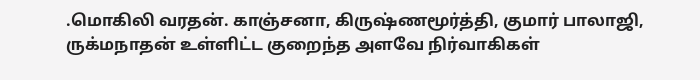.மொகிலி வரதன். காஞ்சனா, கிருஷ்ணமூர்த்தி, குமார் பாலாஜி, ருக்மநாதன் உள்ளிட்ட குறைந்த அளவே நிர்வாகிகள்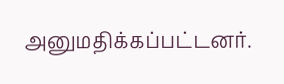அனுமதிக்கப்பட்டனர்.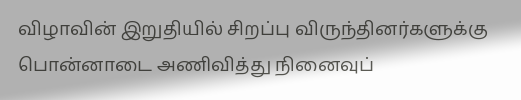விழாவின் இறுதியில் சிறப்பு விருந்தினர்களுக்கு பொன்னாடை அணிவித்து நினைவுப்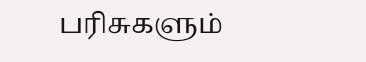பரிசுகளும்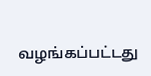வழங்கப்பட்டது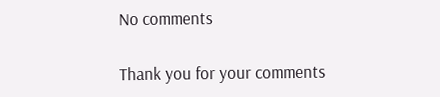No comments

Thank you for your comments